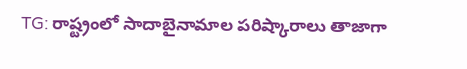TG: రాష్ట్రంలో సాదాబైనామాల పరిష్కారాలు తాజాగా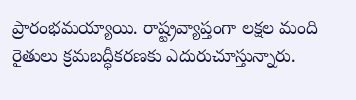ప్రారంభమయ్యాయి. రాష్ట్రవ్యాప్తంగా లక్షల మంది రైతులు క్రమబద్ధీకరణకు ఎదురుచూస్తున్నారు.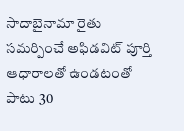సాదాబైనామా రైతు సమర్పించే అఫిడవిట్ పూర్తి ఆధారాలతో ఉండటంతో పాటు 30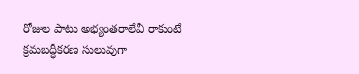రోజుల పాటు అభ్యంతరాలేవీ రాకుంటే క్రమబద్ధీకరణ సులువుగా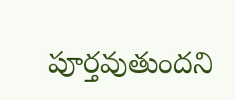పూర్తవుతుందని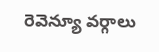రెవెన్యూ వర్గాలు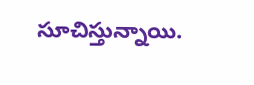సూచిస్తున్నాయి.